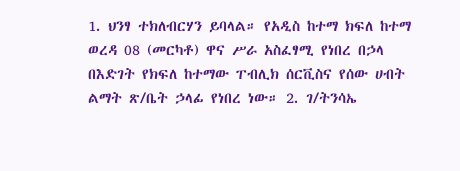1. ህንፃ ተክለብርሃን ይባላል። የአዲስ ከተማ ክፍለ ከተማ ወረዳ 08 (መርካቶ) ዋና ሥራ አስፈፃሚ የነበረ በኃላ በእድገት የክፍለ ከተማው ፐብሊክ ሰርቪስና የሰው ሀብት ልማት ጽ/ቤት ኃላፊ የነበረ ነው። 2. ገ/ትንሳኤ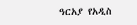ዓርአያ የአዲስ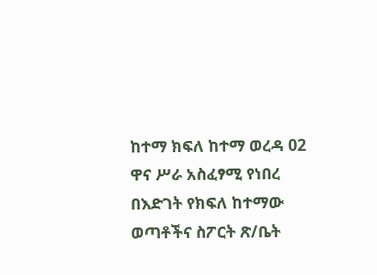ከተማ ክፍለ ከተማ ወረዳ 02 ዋና ሥራ አስፈፃሚ የነበረ በእድገት የክፍለ ከተማው ወጣቶችና ስፖርት ጽ/ቤት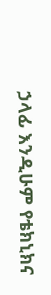ኃላፊ እንዲሁም የቴክኒክና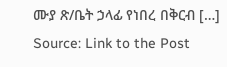ሙያ ጽ/ቤት ኃላፊ የነበረ በቅርብ […]
Source: Link to the Post